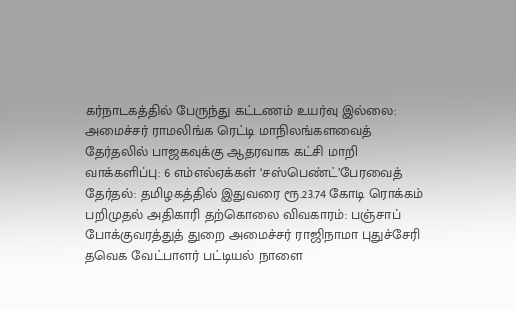கர்நாடகத்தில் பேருந்து கட்டணம் உயர்வு இல்லை: அமைச்சர் ராமலிங்க ரெட்டி மாநிலங்களவைத் தேர்தலில் பாஜகவுக்கு ஆதரவாக கட்சி மாறி வாக்களிப்பு: 6 எம்எல்ஏக்கள் ‘சஸ்பெண்ட்’பேரவைத் தேர்தல்: தமிழகத்தில் இதுவரை ரூ.23.74 கோடி ரொக்கம் பறிமுதல் அதிகாரி தற்கொலை விவகாரம்: பஞ்சாப் போக்குவரத்துத் துறை அமைச்சர் ராஜிநாமா புதுச்சேரி தவெக வேட்பாளர் பட்டியல் நாளை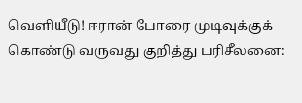வெளியீடு! ஈரான் போரை முடிவுக்குக் கொண்டு வருவது குறித்து பரிசீலனை: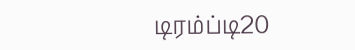டிரம்ப்டி20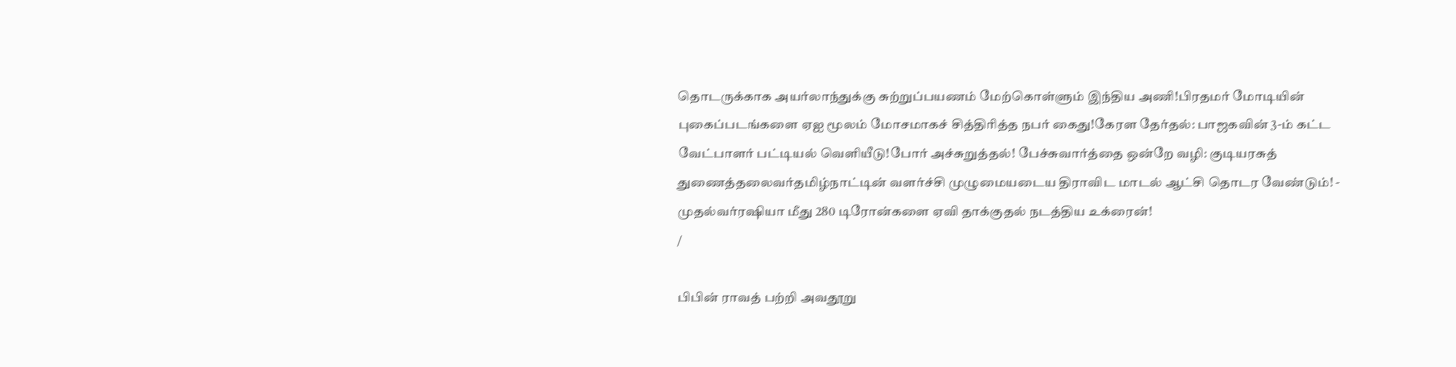தொடருக்காக அயர்லாந்துக்கு சுற்றுப்பயணம் மேற்கொள்ளும் இந்திய அணி!பிரதமர் மோடியின் புகைப்படங்களை ஏஐ மூலம் மோசமாகச் சித்திரித்த நபர் கைது!கேரள தேர்தல்: பாஜகவின் 3-ம் கட்ட வேட்பாளர் பட்டியல் வெளியீடு!போர் அச்சுறுத்தல்! பேச்சுவார்த்தை ஒன்றே வழி: குடியரசுத் துணைத்தலைவர்தமிழ்நாட்டின் வளர்ச்சி முழுமையடைய திராவிட மாடல் ஆட்சி தொடர வேண்டும்! - முதல்வர்ரஷியா மீது 280 டிரோன்களை ஏவி தாக்குதல் நடத்திய உக்ரைன்!
/

பிபின் ராவத் பற்றி அவதூறு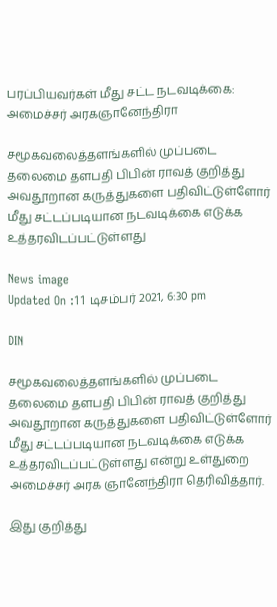பரப்பியவர்கள் மீது சட்ட நடவடிக்கை: அமைச்சர் அரகஞானேந்திரா

சமூகவலைத்தளங்களில் முப்படை தலைமை தளபதி பிபின் ராவத் குறித்து அவதூறான கருத்துகளை பதிவிட்டுள்ளோர் மீது சட்டப்படியான நடவடிக்கை எடுக்க உத்தரவிடப்பட்டுள்ளது

News image
Updated On :11 டிசம்பர் 2021, 6:30 pm

DIN

சமூகவலைத்தளங்களில் முப்படை தலைமை தளபதி பிபின் ராவத் குறித்து அவதூறான கருத்துகளை பதிவிட்டுள்ளோர் மீது சட்டப்படியான நடவடிக்கை எடுக்க உத்தரவிடப்பட்டுள்ளது என்று உள்துறை அமைச்சர் அரக ஞானேந்திரா தெரிவித்தார்.

இது குறித்து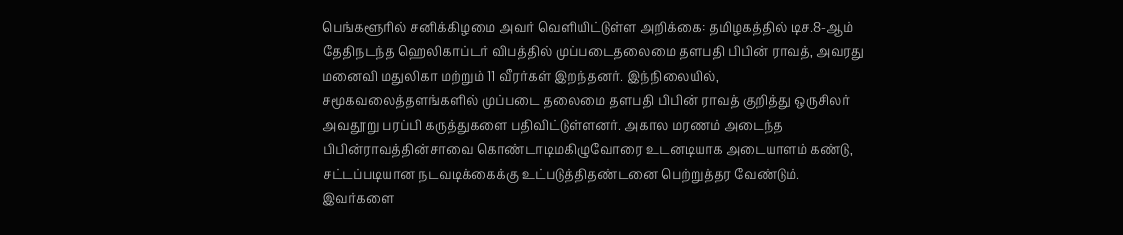பெங்களூரில் சனிக்கிழமை அவர் வெளியிட்டுள்ள அறிக்கை: தமிழகத்தில் டிச.8-ஆம் தேதிநடந்த ஹெலிகாப்டர் விபத்தில் முப்படைதலைமை தளபதி பிபின் ராவத், அவரது மனைவி மதுலிகா மற்றும் 11 வீரர்கள் இறந்தனர். இந்நிலையில், சமூகவலைத்தளங்களில் முப்படை தலைமை தளபதி பிபின் ராவத் குறித்து ஒருசிலர் அவதூறு பரப்பி கருத்துகளை பதிவிட்டுள்ளனர். அகால மரணம் அடைந்த பிபின்ராவத்தின்சாவை கொண்டாடிமகிழுவோரை உடனடியாக அடையாளம் கண்டு, சட்டப்படியான நடவடிக்கைக்கு உட்படுத்திதண்டனை பெற்றுத்தர வேண்டும். இவர்களை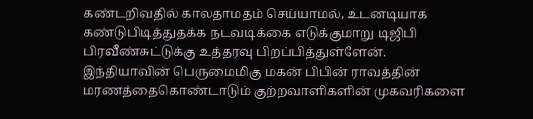கண்டறிவதில் காலதாமதம் செய்யாமல், உடனடியாக கண்டுபிடித்துதக்க நடவடிக்கை எடுக்குமாறு டிஜிபி பிரவீண்சுட்டுக்கு உத்தரவு பிறப்பித்துள்ளேன். இந்தியாவின் பெருமைமிகு மகன் பிபின் ராவத்தின் மரணத்தைகொண்டாடும் குற்றவாளிகளின் முகவரிகளை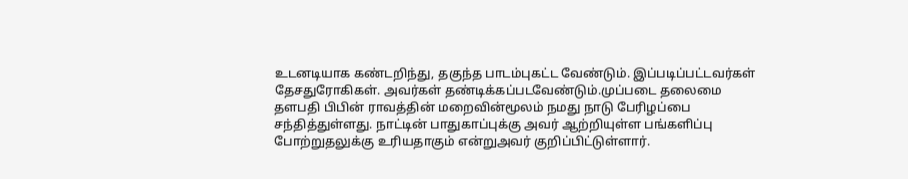உடனடியாக கண்டறிந்து, தகுந்த பாடம்புகட்ட வேண்டும். இப்படிப்பட்டவர்கள் தேசதுரோகிகள். அவர்கள் தண்டிக்கப்படவேண்டும்.முப்படை தலைமை தளபதி பிபின் ராவத்தின் மறைவின்மூலம் நமது நாடு பேரிழப்பை சந்தித்துள்ளது. நாட்டின் பாதுகாப்புக்கு அவர் ஆற்றியுள்ள பங்களிப்பு போற்றுதலுக்கு உரியதாகும் என்றுஅவர் குறிப்பிட்டுள்ளார்.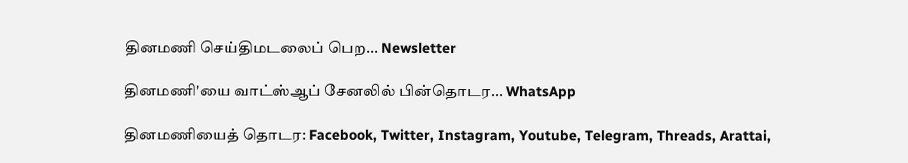தினமணி செய்திமடலைப் பெற... Newsletter

தினமணி'யை வாட்ஸ்ஆப் சேனலில் பின்தொடர... WhatsApp

தினமணியைத் தொடர: Facebook, Twitter, Instagram, Youtube, Telegram, Threads, Arattai,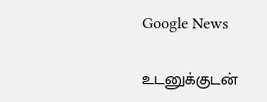Google News

உடனுக்குடன்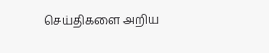செய்திகளை அறிய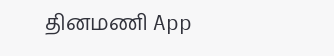தினமணி App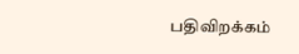பதிவிறக்கம்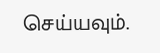செய்யவும்.